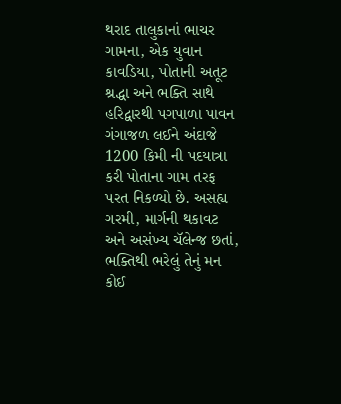થરાદ તાલુકાનાં ભાચર ગામના, એક યુવાન કાવડિયા, પોતાની અતૂટ શ્રદ્ધા અને ભક્તિ સાથે હરિદ્વારથી પગપાળા પાવન ગંગાજળ લઈને અંદાજે 1200 કિમી ની પદયાત્રા કરી પોતાના ગામ તરફ પરત નિકળ્યો છે. અસહ્ય ગરમી, માર્ગની થકાવટ અને અસંખ્ય ચૅલેન્જ છતાં, ભક્તિથી ભરેલું તેનું મન કોઈ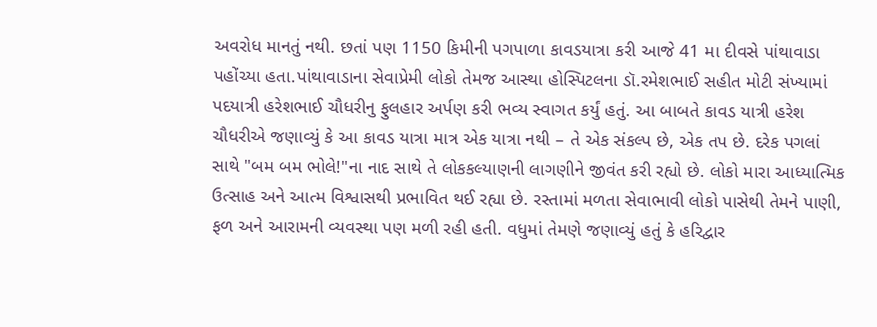અવરોધ માનતું નથી. છતાં પણ 1150 કિમીની પગપાળા કાવડયાત્રા કરી આજે 41 મા દીવસે પાંથાવાડા પહોંચ્યા હતા.પાંથાવાડાના સેવાપ્રેમી લોકો તેમજ આસ્થા હોસ્પિટલના ડૉ.રમેશભાઈ સહીત મોટી સંખ્યામાં પદયાત્રી હરેશભાઈ ચૌધરીનુ ફુલહાર અર્પણ કરી ભવ્ય સ્વાગત કર્યું હતું. આ બાબતે કાવડ યાત્રી હરેશ ચૌધરીએ જણાવ્યું કે આ કાવડ યાત્રા માત્ર એક યાત્રા નથી – તે એક સંકલ્પ છે, એક તપ છે. દરેક પગલાં સાથે "બમ બમ ભોલે!"ના નાદ સાથે તે લોકકલ્યાણની લાગણીને જીવંત કરી રહ્યો છે. લોકો મારા આધ્યાત્મિક ઉત્સાહ અને આત્મ વિશ્વાસથી પ્રભાવિત થઈ રહ્યા છે. રસ્તામાં મળતા સેવાભાવી લોકો પાસેથી તેમને પાણી, ફળ અને આરામની વ્યવસ્થા પણ મળી રહી હતી. વધુમાં તેમણે જણાવ્યું હતું કે હરિદ્વાર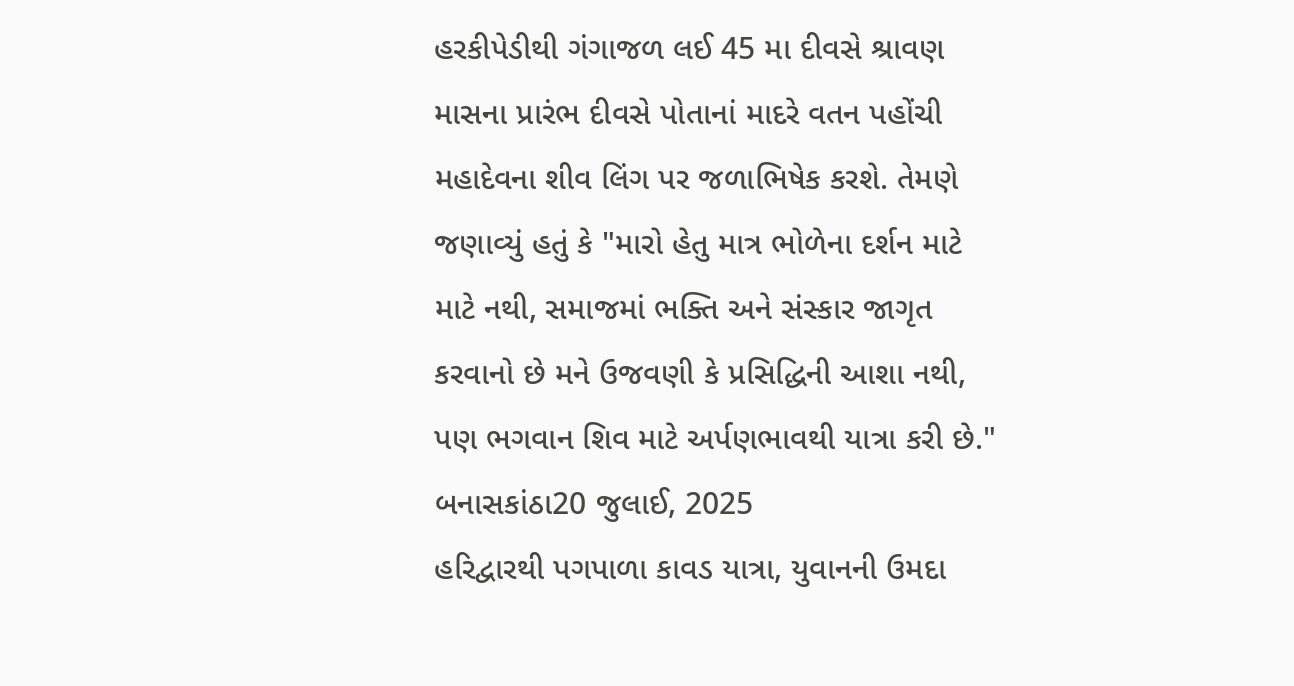હરકીપેડીથી ગંગાજળ લઈ 45 મા દીવસે શ્રાવણ માસના પ્રારંભ દીવસે પોતાનાં માદરે વતન પહોંચી મહાદેવના શીવ લિંગ પર જળાભિષેક કરશે. તેમણે જણાવ્યું હતું કે "મારો હેતુ માત્ર ભોળેના દર્શન માટે માટે નથી, સમાજમાં ભક્તિ અને સંસ્કાર જાગૃત કરવાનો છે મને ઉજવણી કે પ્રસિદ્ધિની આશા નથી, પણ ભગવાન શિવ માટે અર્પણભાવથી યાત્રા કરી છે."
બનાસકાંઠા20 જુલાઈ, 2025
હરિદ્વારથી પગપાળા કાવડ યાત્રા, યુવાનની ઉમદા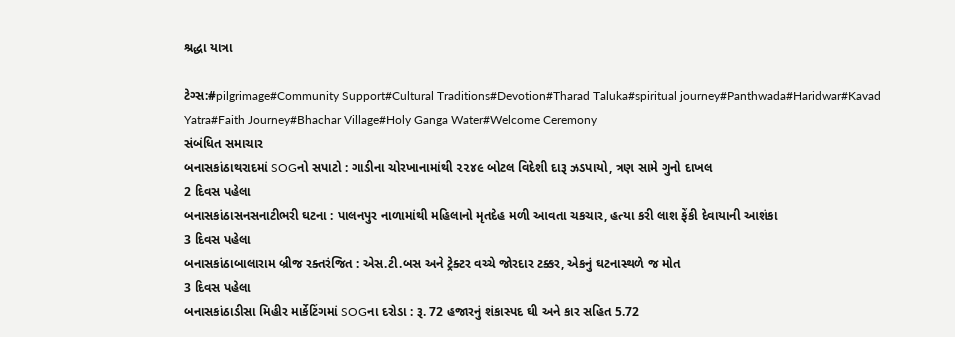શ્રદ્ધા યાત્રા

ટેગ્સ:#pilgrimage#Community Support#Cultural Traditions#Devotion#Tharad Taluka#spiritual journey#Panthwada#Haridwar#Kavad Yatra#Faith Journey#Bhachar Village#Holy Ganga Water#Welcome Ceremony
સંબંધિત સમાચાર
બનાસકાંઠાથરાદમાં SOGનો સપાટો : ગાડીના ચોરખાનામાંથી ૨૨૪૯ બોટલ વિદેશી દારૂ ઝડપાયો, ત્રણ સામે ગુનો દાખલ
2 દિવસ પહેલા
બનાસકાંઠાસનસનાટીભરી ઘટના : પાલનપુર નાળામાંથી મહિલાનો મૃતદેહ મળી આવતા ચકચાર, હત્યા કરી લાશ ફેંકી દેવાયાની આશંકા
3 દિવસ પહેલા
બનાસકાંઠાબાલારામ બ્રીજ રક્તરંજિત : એસ.ટી.બસ અને ટ્રેક્ટર વચ્ચે જોરદાર ટક્કર, એકનું ઘટનાસ્થળે જ મોત
3 દિવસ પહેલા
બનાસકાંઠાડીસા મિહીર માર્કેટિંગમાં SOGના દરોડા : રૂ. 72 હજારનું શંકાસ્પદ ઘી અને કાર સહિત 5.72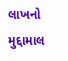લાખનો મુદ્દામાલ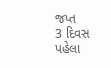જપ્ત
3 દિવસ પહેલા